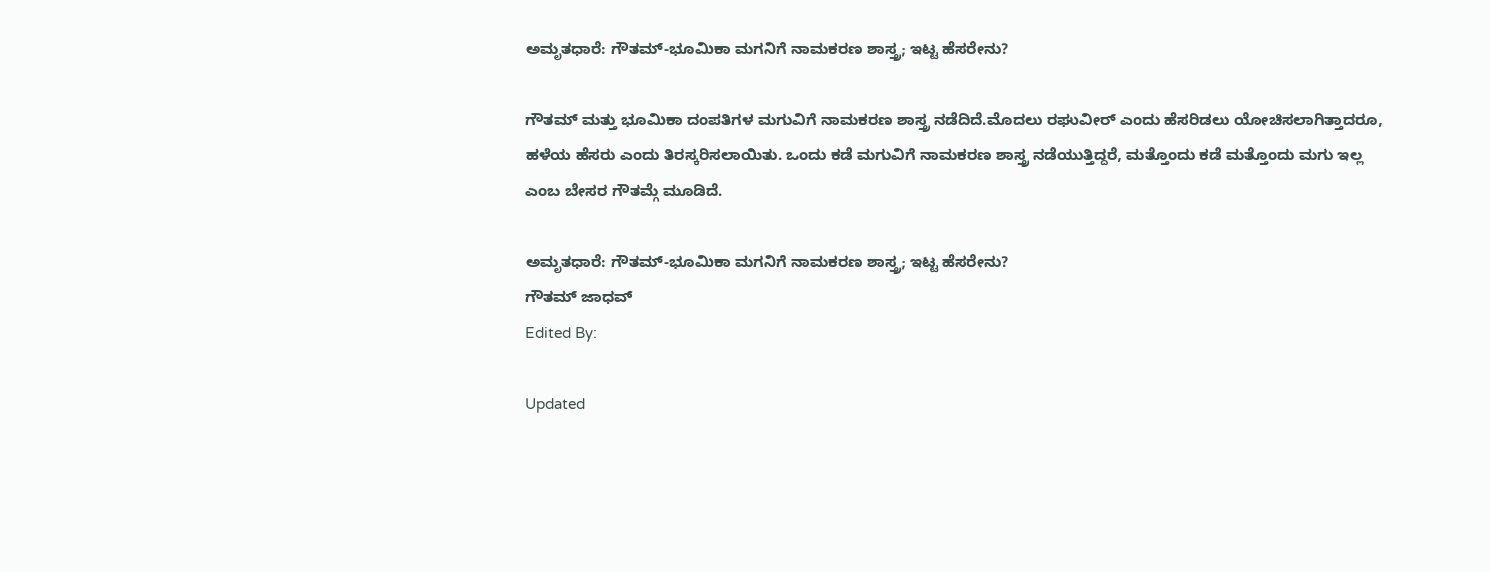ಅಮೃತಧಾರೆ: ಗೌತಮ್-ಭೂಮಿಕಾ ಮಗನಿಗೆ ನಾಮಕರಣ ಶಾಸ್ತ್ರ; ಇಟ್ಟ ಹೆಸರೇನು?

ಗೌತಮ್ ಮತ್ತು ಭೂಮಿಕಾ ದಂಪತಿಗಳ ಮಗುವಿಗೆ ನಾಮಕರಣ ಶಾಸ್ತ್ರ ನಡೆದಿದೆ.ಮೊದಲು ರಘುವೀರ್ ಎಂದು ಹೆಸರಿಡಲು ಯೋಚಿಸಲಾಗಿತ್ತಾದರೂ, ಹಳೆಯ ಹೆಸರು ಎಂದು ತಿರಸ್ಕರಿಸಲಾಯಿತು. ಒಂದು ಕಡೆ ಮಗುವಿಗೆ ನಾಮಕರಣ ಶಾಸ್ತ್ರ ನಡೆಯುತ್ತಿದ್ದರೆ, ಮತ್ತೊಂದು ಕಡೆ ಮತ್ತೊಂದು ಮಗು ಇಲ್ಲ ಎಂಬ ಬೇಸರ ಗೌತಮ್ಗೆ ಮೂಡಿದೆ.

ಅಮೃತಧಾರೆ: ಗೌತಮ್-ಭೂಮಿಕಾ ಮಗನಿಗೆ ನಾಮಕರಣ ಶಾಸ್ತ್ರ; ಇಟ್ಟ ಹೆಸರೇನು?
ಗೌತಮ್ ಜಾಧವ್
Edited By:

Updated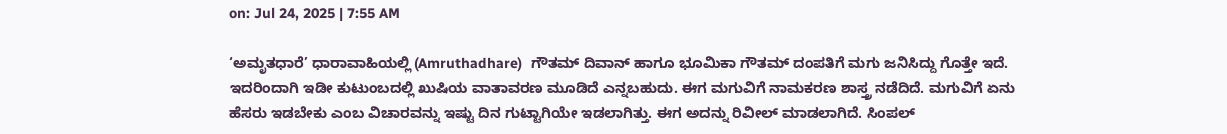on: Jul 24, 2025 | 7:55 AM

‘ಅಮೃತಧಾರೆ’ ಧಾರಾವಾಹಿಯಲ್ಲಿ (Amruthadhare)  ಗೌತಮ್ ದಿವಾನ್ ಹಾಗೂ ಭೂಮಿಕಾ ಗೌತಮ್ ದಂಪತಿಗೆ ಮಗು ಜನಿಸಿದ್ದು ಗೊತ್ತೇ ಇದೆ. ಇದರಿಂದಾಗಿ ಇಡೀ ಕುಟುಂಬದಲ್ಲಿ ಖುಷಿಯ ವಾತಾವರಣ ಮೂಡಿದೆ ಎನ್ನಬಹುದು. ಈಗ ಮಗುವಿಗೆ ನಾಮಕರಣ ಶಾಸ್ತ್ರ ನಡೆದಿದೆ. ಮಗುವಿಗೆ ಏನು ಹೆಸರು ಇಡಬೇಕು ಎಂಬ ವಿಚಾರವನ್ನು ಇಷ್ಟು ದಿನ ಗುಟ್ಟಾಗಿಯೇ ಇಡಲಾಗಿತ್ತು. ಈಗ ಅದನ್ನು ರಿವೀಲ್ ಮಾಡಲಾಗಿದೆ. ಸಿಂಪಲ್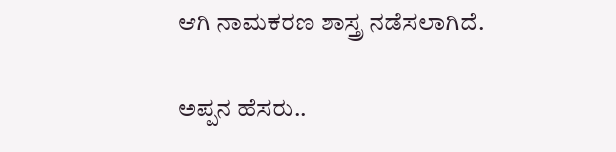ಆಗಿ ನಾಮಕರಣ ಶಾಸ್ತ್ರ ನಡೆಸಲಾಗಿದೆ.

ಅಪ್ಪನ ಹೆಸರು..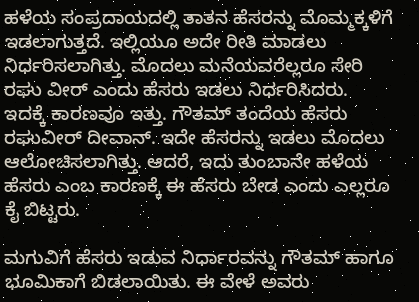ಹಳೆಯ ಸಂಪ್ರದಾಯದಲ್ಲಿ ತಾತನ ಹೆಸರನ್ನು ಮೊಮ್ಮಕ್ಕಳಿಗೆ ಇಡಲಾಗುತ್ತದೆ. ಇಲ್ಲಿಯೂ ಅದೇ ರೀತಿ ಮಾಡಲು ನಿರ್ಧರಿಸಲಾಗಿತ್ತು. ಮೊದಲು ಮನೆಯವರೆಲ್ಲರೂ ಸೇರಿ ರಘು ವೀರ್ ಎಂದು ಹೆಸರು ಇಡಲು ನಿರ್ಧರಿಸಿದರು. ಇದಕ್ಕೆ ಕಾರಣವೂ ಇತ್ತು. ಗೌತಮ್ ತಂದೆಯ ಹೆಸರು ರಘುವೀರ್ ದೀವಾನ್. ಇದೇ ಹೆಸರನ್ನು ಇಡಲು ಮೊದಲು ಆಲೋಚಿಸಲಾಗಿತ್ತು. ಆದರೆ, ಇದು ತುಂಬಾನೇ ಹಳೆಯ ಹೆಸರು ಎಂಬ ಕಾರಣಕ್ಕೆ ಈ ಹೆಸರು ಬೇಡ ಎಂದು ಎಲ್ಲರೂ ಕೈ ಬಿಟ್ಟರು.

ಮಗುವಿಗೆ ಹೆಸರು ಇಡುವ ನಿರ್ಧಾರವನ್ನು ಗೌತಮ್ ಹಾಗೂ ಭೂಮಿಕಾಗೆ ಬಿಡಲಾಯಿತು. ಈ ವೇಳೆ ಅವರು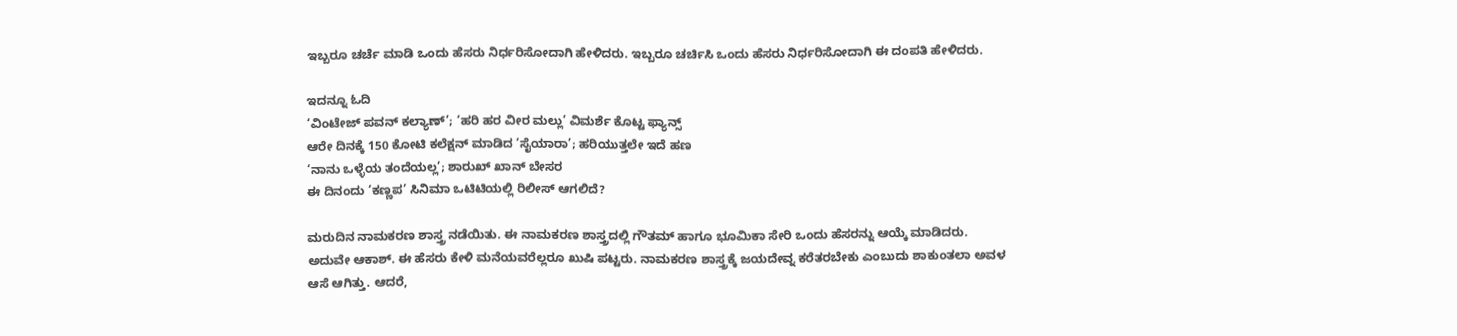ಇಬ್ಬರೂ ಚರ್ಚೆ ಮಾಡಿ ಒಂದು ಹೆಸರು ನಿರ್ಧರಿಸೋದಾಗಿ ಹೇಳಿದರು. ಇಬ್ಬರೂ ಚರ್ಚಿಸಿ ಒಂದು ಹೆಸರು ನಿರ್ಧರಿಸೋದಾಗಿ ಈ ದಂಪತಿ ಹೇಳಿದರು.

ಇದನ್ನೂ ಓದಿ
‘ವಿಂಟೇಜ್ ಪವನ್ ಕಲ್ಯಾಣ್’; ‘ಹರಿ ಹರ ವೀರ ಮಲ್ಲು’ ವಿಮರ್ಶೆ ಕೊಟ್ಟ ಫ್ಯಾನ್ಸ್
ಆರೇ ದಿನಕ್ಕೆ 150 ಕೋಟಿ ಕಲೆಕ್ಷನ್ ಮಾಡಿದ ‘ಸೈಯಾರಾ’; ಹರಿಯುತ್ತಲೇ ಇದೆ ಹಣ
‘ನಾನು ಒಳ್ಳೆಯ ತಂದೆಯಲ್ಲ’; ಶಾರುಖ್ ಖಾನ್ ಬೇಸರ
ಈ ದಿನಂದು ‘ಕಣ್ಣಪ’ ಸಿನಿಮಾ ಒಟಿಟಿಯಲ್ಲಿ ರಿಲೀಸ್ ಆಗಲಿದೆ?

ಮರುದಿನ ನಾಮಕರಣ ಶಾಸ್ತ್ರ ನಡೆಯಿತು. ಈ ನಾಮಕರಣ ಶಾಸ್ತ್ರದಲ್ಲಿ ಗೌತಮ್ ಹಾಗೂ ಭೂಮಿಕಾ ಸೇರಿ ಒಂದು ಹೆಸರನ್ನು ಆಯ್ಕೆ ಮಾಡಿದರು. ಅದುವೇ ಆಕಾಶ್. ಈ ಹೆಸರು ಕೇಳಿ ಮನೆಯವರೆಲ್ಲರೂ ಖುಷಿ ಪಟ್ಟರು. ನಾಮಕರಣ ಶಾಸ್ತ್ರಕ್ಕೆ ಜಯದೇವ್ನ ಕರೆತರಬೇಕು ಎಂಬುದು ಶಾಕುಂತಲಾ ಅವಳ ಆಸೆ ಆಗಿತ್ತು. ಆದರೆ,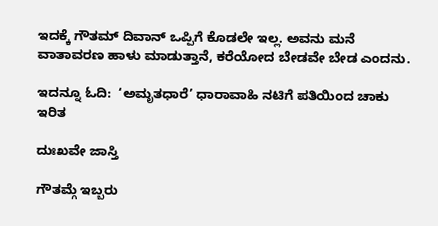ಇದಕ್ಕೆ ಗೌತಮ್ ದಿವಾನ್ ಒಪ್ಪಿಗೆ ಕೊಡಲೇ ಇಲ್ಲ. ಅವನು ಮನೆ ವಾತಾವರಣ ಹಾಳು ಮಾಡುತ್ತಾನೆ, ಕರೆಯೋದ ಬೇಡವೇ ಬೇಡ ಎಂದನು.

ಇದನ್ನೂ ಓದಿ:  ‘ಅಮೃತಧಾರೆ’ ಧಾರಾವಾಹಿ ನಟಿಗೆ ಪತಿಯಿಂದ ಚಾಕು ಇರಿತ

ದುಃಖವೇ ಜಾಸ್ತಿ

ಗೌತಮ್ಗೆ ಇಬ್ಬರು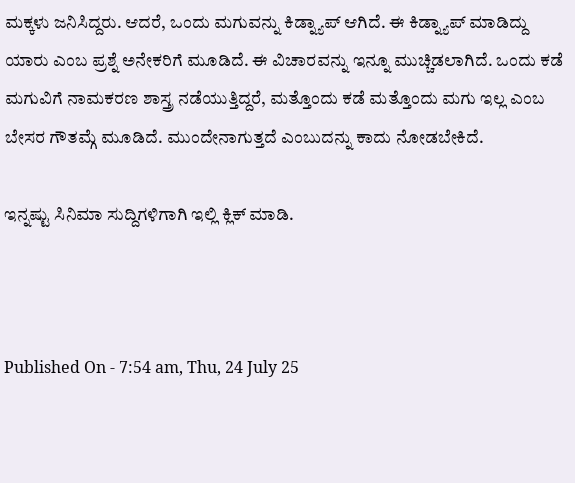ಮಕ್ಕಳು ಜನಿಸಿದ್ದರು. ಆದರೆ, ಒಂದು ಮಗುವನ್ನು ಕಿಡ್ನ್ಯಾಪ್ ಆಗಿದೆ. ಈ ಕಿಡ್ನ್ಯಾಪ್ ಮಾಡಿದ್ದು ಯಾರು ಎಂಬ ಪ್ರಶ್ನೆ ಅನೇಕರಿಗೆ ಮೂಡಿದೆ. ಈ ವಿಚಾರವನ್ನು ಇನ್ನೂ ಮುಚ್ಚಿಡಲಾಗಿದೆ. ಒಂದು ಕಡೆ ಮಗುವಿಗೆ ನಾಮಕರಣ ಶಾಸ್ತ್ರ ನಡೆಯುತ್ತಿದ್ದರೆ, ಮತ್ತೊಂದು ಕಡೆ ಮತ್ತೊಂದು ಮಗು ಇಲ್ಲ ಎಂಬ ಬೇಸರ ಗೌತಮ್ಗೆ ಮೂಡಿದೆ. ಮುಂದೇನಾಗುತ್ತದೆ ಎಂಬುದನ್ನು ಕಾದು ನೋಡಬೇಕಿದೆ.

ಇನ್ನಷ್ಟು ಸಿನಿಮಾ ಸುದ್ದಿಗಳಿಗಾಗಿ ಇಲ್ಲಿ ಕ್ಲಿಕ್ ಮಾಡಿ.



Published On - 7:54 am, Thu, 24 July 25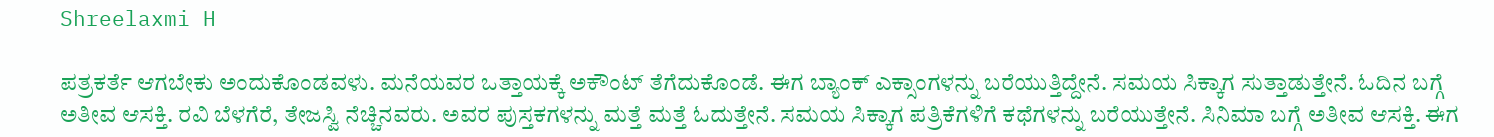Shreelaxmi H

ಪತ್ರಕರ್ತೆ ಆಗಬೇಕು ಅಂದುಕೊಂಡವಳು. ಮನೆಯವರ ಒತ್ತಾಯಕ್ಕೆ ಅಕೌಂಟ್ ತೆಗೆದುಕೊಂಡೆ. ಈಗ ಬ್ಯಾಂಕ್ ಎಕ್ಸಾಂಗಳನ್ನು ಬರೆಯುತ್ತಿದ್ದೇನೆ. ಸಮಯ ಸಿಕ್ಕಾಗ ಸುತ್ತಾಡುತ್ತೇನೆ. ಓದಿನ ಬಗ್ಗೆ ಅತೀವ ಆಸಕ್ತಿ. ರವಿ ಬೆಳಗೆರೆ, ತೇಜಸ್ವಿ ನೆಚ್ಚಿನವರು. ಅವರ ಪುಸ್ತಕಗಳನ್ನು ಮತ್ತೆ ಮತ್ತೆ ಓದುತ್ತೇನೆ. ಸಮಯ ಸಿಕ್ಕಾಗ ಪತ್ರಿಕೆಗಳಿಗೆ ಕಥೆಗಳನ್ನು ಬರೆಯುತ್ತೇನೆ. ಸಿನಿಮಾ ಬಗ್ಗೆ ಅತೀವ ಆಸಕ್ತಿ. ಈಗ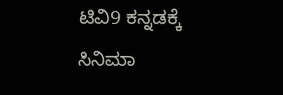ಟಿವಿ9 ಕನ್ನಡಕ್ಕೆ ಸಿನಿಮಾ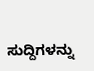ಸುದ್ದಿಗಳನ್ನು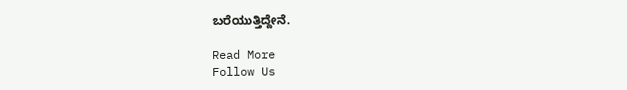ಬರೆಯುತ್ತಿದ್ದೇನೆ.

Read More
Follow Us